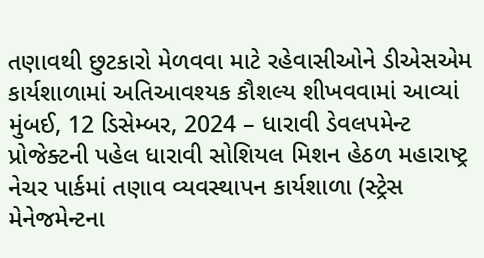તણાવથી છુટકારો મેળવવા માટે રહેવાસીઓને ડીએસએમ કાર્યશાળામાં અતિઆવશ્યક કૌશલ્ય શીખવવામાં આવ્યાં
મુંબઈ, 12 ડિસેમ્બર, 2024 – ધારાવી ડેવલપમેન્ટ પ્રોજેક્ટની પહેલ ધારાવી સોશિયલ મિશન હેઠળ મહારાષ્ટ્ર નેચર પાર્કમાં તણાવ વ્યવસ્થાપન કાર્યશાળા (સ્ટ્રેસ મેનેજમેન્ટના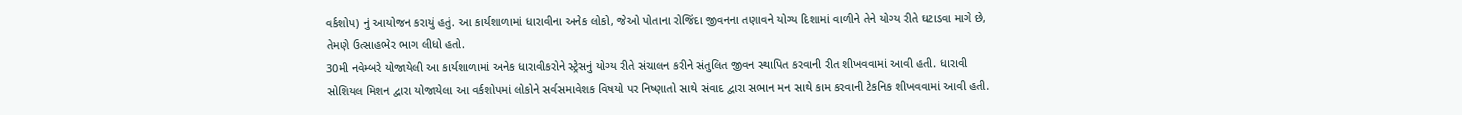વર્કશોપ) નું આયોજન કરાયું હતું. આ કાર્યશાળામાં ધારાવીના અનેક લોકો, જેઓ પોતાના રોજિંદા જીવનના તણાવને યોગ્ય દિશામાં વાળીને તેને યોગ્ય રીતે ઘટાડવા માગે છે, તેમણે ઉત્સાહભેર ભાગ લીધો હતો.
30મી નવેમ્બરે યોજાયેલી આ કાર્યશાળામાં અનેક ધારાવીકરોને સ્ટ્રેસનું યોગ્ય રીતે સંચાલન કરીને સંતુલિત જીવન સ્થાપિત કરવાની રીત શીખવવામાં આવી હતી. ધારાવી સોશિયલ મિશન દ્વારા યોજાયેલા આ વર્કશોપમાં લોકોને સર્વસમાવેશક વિષયો પર નિષ્ણાતો સાથે સંવાદ દ્વારા સભાન મન સાથે કામ કરવાની ટેકનિક શીખવવામાં આવી હતી.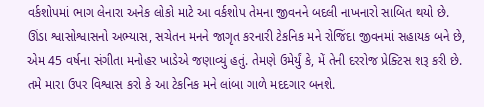વર્કશોપમાં ભાગ લેનારા અનેક લોકો માટે આ વર્કશોપ તેમના જીવનને બદલી નાખનારો સાબિત થયો છે. ઊંડા શ્વાસોશ્વાસનો અભ્યાસ, સચેતન મનને જાગૃત કરનારી ટેકનિક મને રોજિંદા જીવનમાં સહાયક બને છે, એમ 45 વર્ષના સંગીતા મનોહર ખાડેએ જણાવ્યું હતું. તેમણે ઉમેર્યું કે, મેં તેની દરરોજ પ્રેક્ટિસ શરૂ કરી છે. તમે મારા ઉપર વિશ્વાસ કરો કે આ ટેકનિક મને લાંબા ગાળે મદદગાર બનશે.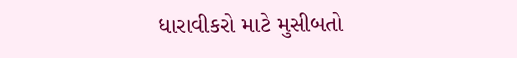ધારાવીકરો માટે મુસીબતો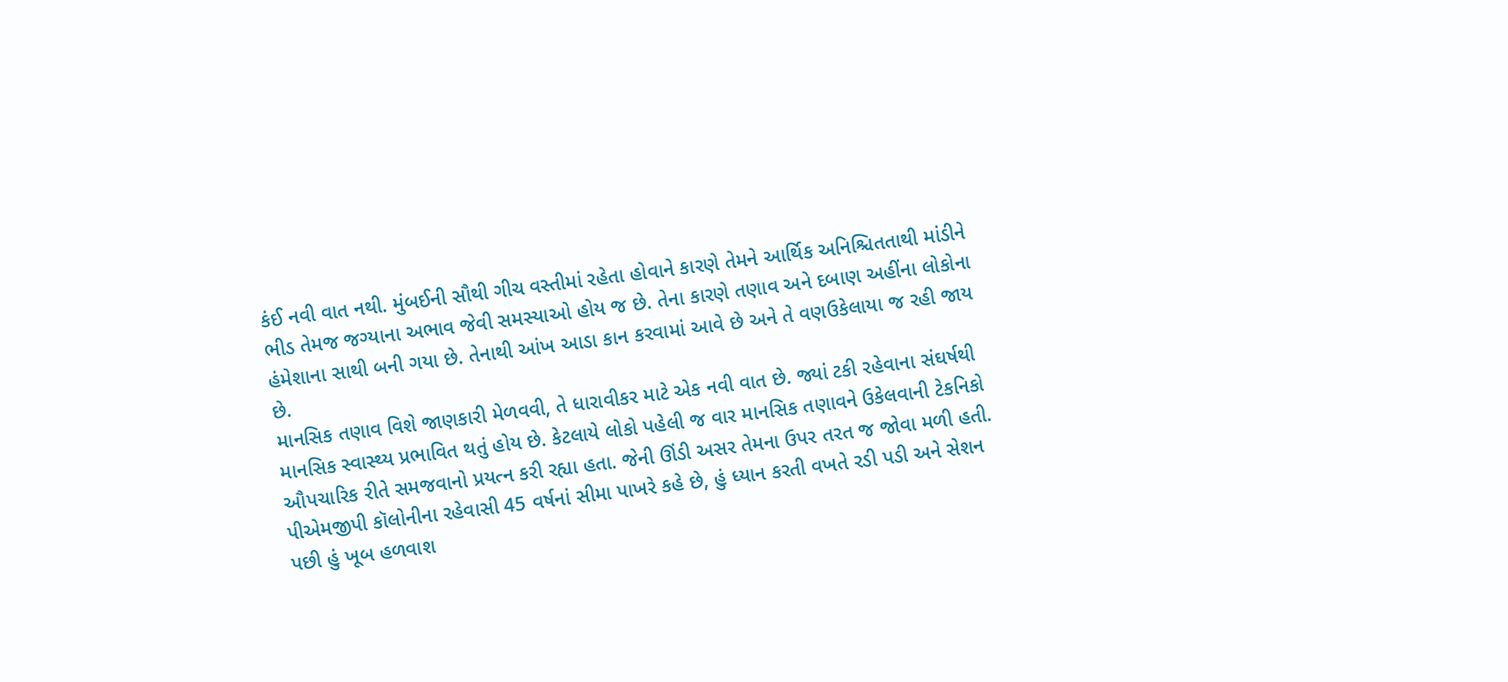કંઈ નવી વાત નથી. મુંબઈની સૌથી ગીચ વસ્તીમાં રહેતા હોવાને કારણે તેમને આર્થિક અનિશ્ચિતતાથી માંડીને ભીડ તેમજ જગ્યાના અભાવ જેવી સમસ્યાઓ હોય જ છે. તેના કારણે તણાવ અને દબાણ અહીંના લોકોના હંમેશાના સાથી બની ગયા છે. તેનાથી આંખ આડા કાન કરવામાં આવે છે અને તે વણઉકેલાયા જ રહી જાય છે.
માનસિક તણાવ વિશે જાણકારી મેળવવી, તે ધારાવીકર માટે એક નવી વાત છે. જ્યાં ટકી રહેવાના સંઘર્ષથી માનસિક સ્વાસ્થ્ય પ્રભાવિત થતું હોય છે. કેટલાયે લોકો પહેલી જ વાર માનસિક તણાવને ઉકેલવાની ટેકનિકો ઔપચારિક રીતે સમજવાનો પ્રયત્ન કરી રહ્યા હતા. જેની ઊંડી અસર તેમના ઉપર તરત જ જોવા મળી હતી.
પીએમજીપી કૉલોનીના રહેવાસી 45 વર્ષનાં સીમા પાખરે કહે છે, હું ધ્યાન કરતી વખતે રડી પડી અને સેશન પછી હું ખૂબ હળવાશ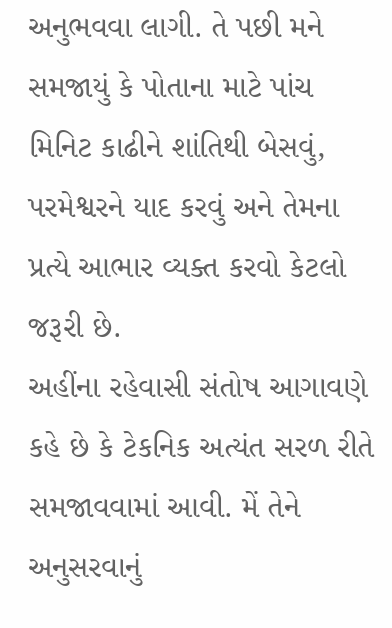અનુભવવા લાગી. તે પછી મને સમજાયું કે પોતાના માટે પાંચ મિનિટ કાઢીને શાંતિથી બેસવું, પરમેશ્વરને યાદ કરવું અને તેમના પ્રત્યે આભાર વ્યક્ત કરવો કેટલો જરૂરી છે.
અહીંના રહેવાસી સંતોષ આગાવણે કહે છે કે ટેકનિક અત્યંત સરળ રીતે સમજાવવામાં આવી. મેં તેને અનુસરવાનું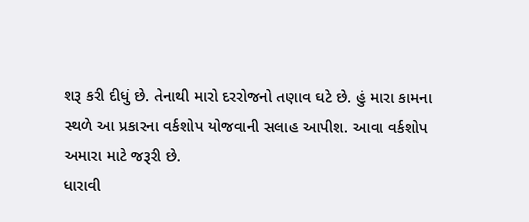શરૂ કરી દીધું છે. તેનાથી મારો દરરોજનો તણાવ ઘટે છે. હું મારા કામના સ્થળે આ પ્રકારના વર્કશોપ યોજવાની સલાહ આપીશ. આવા વર્કશોપ અમારા માટે જરૂરી છે.
ધારાવી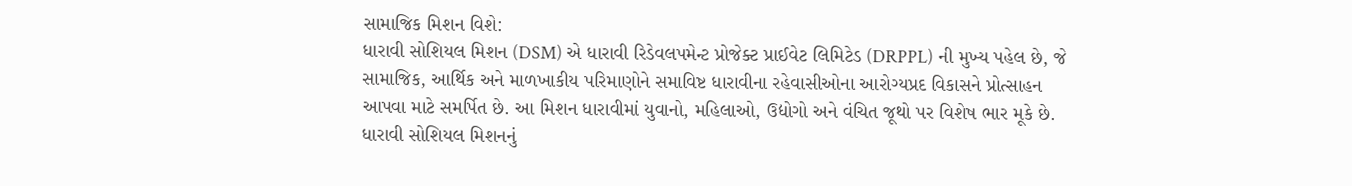સામાજિક મિશન વિશે:
ધારાવી સોશિયલ મિશન (DSM) એ ધારાવી રિડેવલપમેન્ટ પ્રોજેક્ટ પ્રાઈવેટ લિમિટેડ (DRPPL) ની મુખ્ય પહેલ છે, જે સામાજિક, આર્થિક અને માળખાકીય પરિમાણોને સમાવિષ્ટ ધારાવીના રહેવાસીઓના આરોગ્યપ્રદ વિકાસને પ્રોત્સાહન આપવા માટે સમર્પિત છે. આ મિશન ધારાવીમાં યુવાનો, મહિલાઓ, ઉદ્યોગો અને વંચિત જૂથો પર વિશેષ ભાર મૂકે છે. ધારાવી સોશિયલ મિશનનું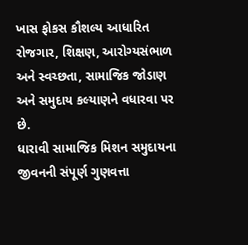ખાસ ફોકસ કૌશલ્ય આધારિત રોજગાર, શિક્ષણ, આરોગ્યસંભાળ અને સ્વચ્છતા, સામાજિક જોડાણ અને સમુદાય કલ્યાણને વધારવા પર છે.
ધારાવી સામાજિક મિશન સમુદાયના જીવનની સંપૂર્ણ ગુણવત્તા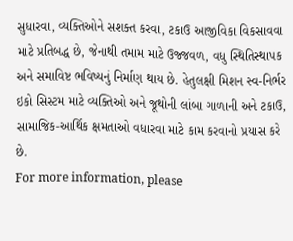સુધારવા, વ્યક્તિઓને સશક્ત કરવા, ટકાઉ આજીવિકા વિકસાવવા માટે પ્રતિબદ્ધ છે, જેનાથી તમામ માટે ઉજ્જવળ, વધુ સ્થિતિસ્થાપક અને સમાવિષ્ટ ભવિષ્યનું નિર્માણ થાય છે. હેતુલક્ષી મિશન સ્વ-નિર્ભર ઇકો સિસ્ટમ માટે વ્યક્તિઓ અને જૂથોની લાંબા ગાળાની અને ટકાઉ, સામાજિક-આર્થિક ક્ષમતાઓ વધારવા માટે કામ કરવાનો પ્રયાસ કરે છે.
For more information, please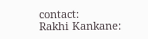contact:
Rakhi Kankane: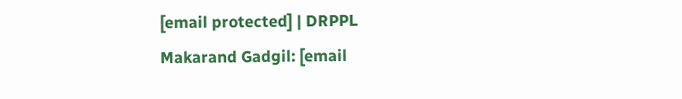[email protected] | DRPPL
Makarand Gadgil: [email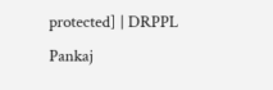protected] | DRPPL
Pankaj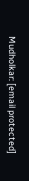Mudholkar: [email protected]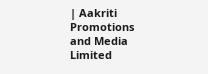| Aakriti Promotions and Media Limited